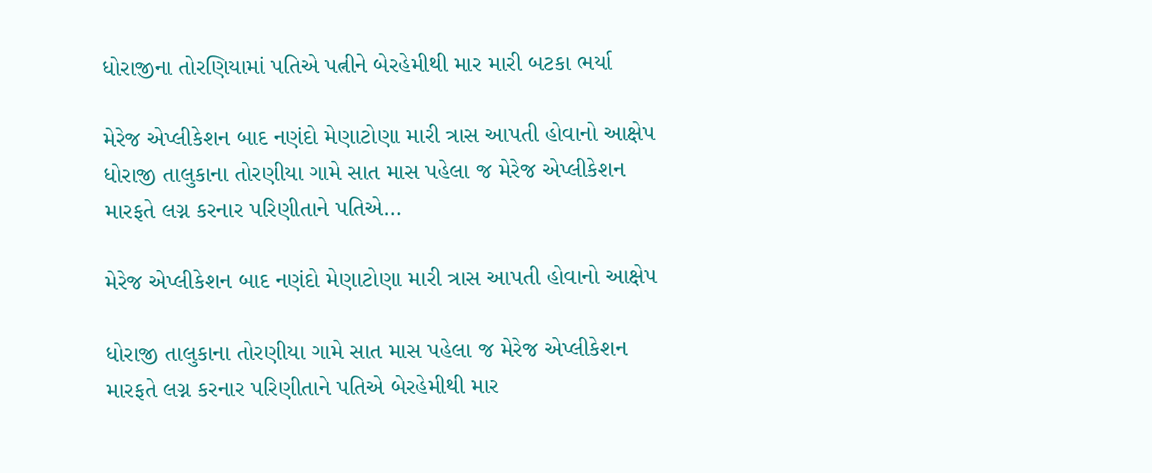ધોરાજીના તોરણિયામાં પતિએ પત્નીને બેરહેમીથી માર મારી બટકા ભર્યા

મેરેજ એપ્લીકેશન બાદ નણંદો મેણાટોણા મારી ત્રાસ આપતી હોવાનો આક્ષેપ ધોરાજી તાલુકાના તોરણીયા ગામે સાત માસ પહેલા જ મેરેજ એપ્લીકેશન મારફતે લગ્ન કરનાર પરિણીતાને પતિએ…

મેરેજ એપ્લીકેશન બાદ નણંદો મેણાટોણા મારી ત્રાસ આપતી હોવાનો આક્ષેપ

ધોરાજી તાલુકાના તોરણીયા ગામે સાત માસ પહેલા જ મેરેજ એપ્લીકેશન મારફતે લગ્ન કરનાર પરિણીતાને પતિએ બેરહેમીથી માર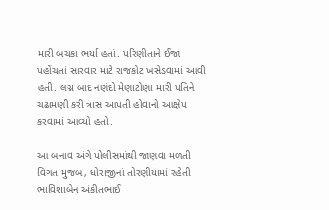મારી બચકા ભર્યા હતાં. પરિણીતાને ઈજા પહોંચતાં સારવાર માટે રાજકોટ ખસેડવામાં આવી હતી. લગ્ન બાદ નણંદો મેણાટોણા મારી પતિને ચઢામણી કરી ત્રાસ આપતી હોવાનો આક્ષેપ કરવામાં આવ્યો હતો.

આ બનાવ અંગે પોલીસમાંથી જાણવા મળતી વિગત મુજબ, ધોરાજીનાં તોરણીયામાં રહેતી ભાવિશાબેન અંકીતભાઈ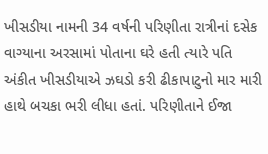ખીસડીયા નામની 34 વર્ષની પરિણીતા રાત્રીનાં દસેક વાગ્યાના અરસામાં પોતાના ઘરે હતી ત્યારે પતિ અંકીત ખીસડીયાએ ઝઘડો કરી ઢીકાપાટુનો માર મારી હાથે બચકા ભરી લીધા હતાં. પરિણીતાને ઈજા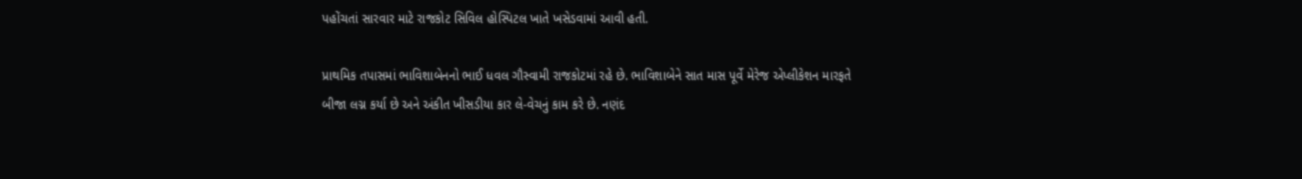પહોંચતાં સારવાર માટે રાજકોટ સિવિલ હોસ્પિટલ ખાતે ખસેડવામાં આવી હતી.

પ્રાથમિક તપાસમાં ભાવિશાબેનનો ભાઈ ધવલ ગૌસ્વામી રાજકોટમાં રહે છે. ભાવિશાબેને સાત માસ પૂર્વે મેરેજ એપ્લીકેશન મારફતે બીજા લગ્ન કર્યા છે અને અંકીત ખીસડીયા કાર લે-વેચનું કામ કરે છે. નણંદ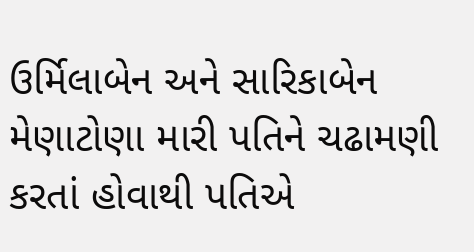ઉર્મિલાબેન અને સારિકાબેન મેણાટોણા મારી પતિને ચઢામણી કરતાં હોવાથી પતિએ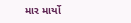માર માર્યો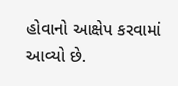હોવાનો આક્ષેપ કરવામાં આવ્યો છે.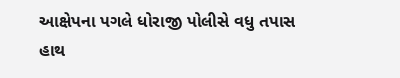આક્ષેપના પગલે ધોરાજી પોલીસે વધુ તપાસ હાથ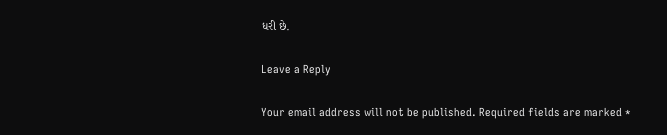ધરી છે.

Leave a Reply

Your email address will not be published. Required fields are marked *